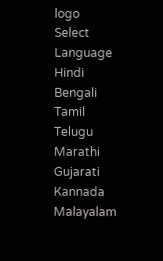logo
Select Language
Hindi
Bengali
Tamil
Telugu
Marathi
Gujarati
Kannada
Malayalam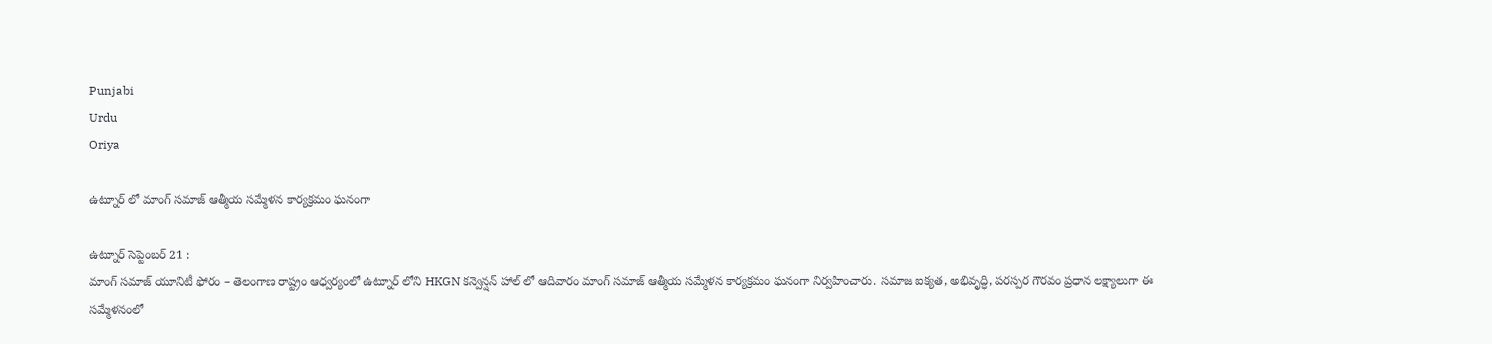Punjabi
Urdu
Oriya

ఉట్నూర్ లో మాంగ్ సమాజ్ ఆత్మీయ సమ్మేళన కార్యక్రమం ఘనంగా

ఉట్నూర్ సెప్టెంబర్ 21 :
మాంగ్ సమాజ్ యూనిటీ ఫోరం – తెలంగాణ రాష్ట్రం ఆధ్వర్యంలో ఉట్నూర్ లోని HKGN కన్వెన్షన్ హాల్ లో ఆదివారం మాంగ్ సమాజ్ ఆత్మీయ సమ్మేళన కార్యక్రమం ఘనంగా నిర్వహించారు. సమాజ ఐక్యత, అభివృద్ధి, పరస్పర గౌరవం ప్రధాన లక్ష్యాలుగా ఈ సమ్మేళనంలో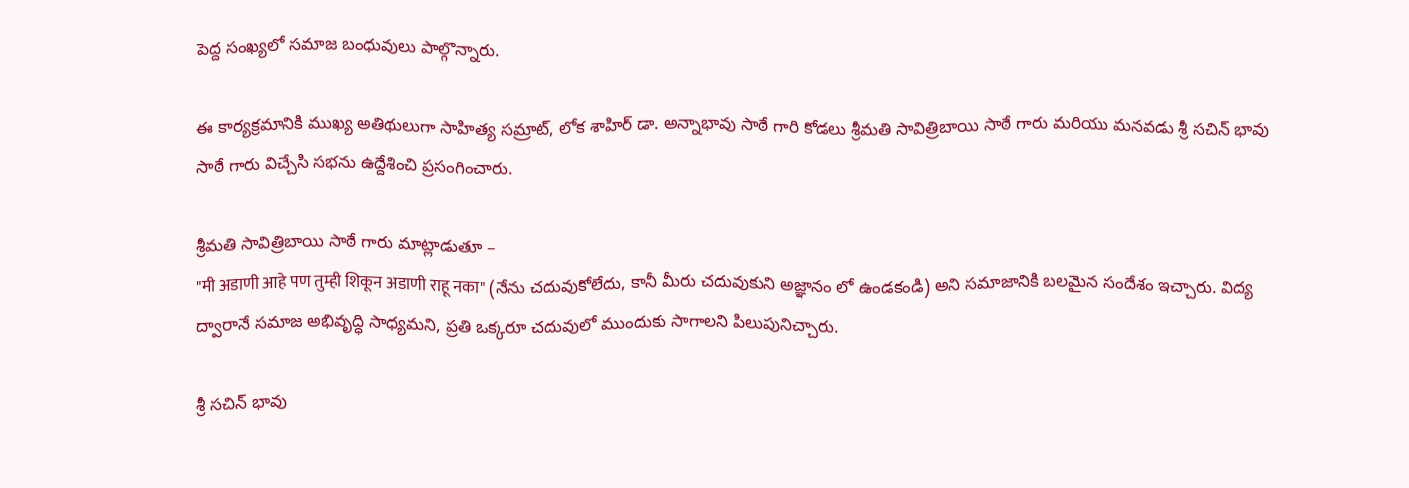పెద్ద సంఖ్యలో సమాజ బంధువులు పాల్గొన్నారు.

ఈ కార్యక్రమానికి ముఖ్య అతిథులుగా సాహిత్య సమ్రాట్, లోక శాహిర్ డా. అన్నాభావు సాఠే గారి కోడలు శ్రీమతి సావిత్రిబాయి సాఠే గారు మరియు మనవడు శ్రీ సచిన్ భావు సాఠే గారు విచ్చేసి సభను ఉద్దేశించి ప్రసంగించారు.

శ్రీమతి సావిత్రిబాయి సాఠే గారు మాట్లాడుతూ –
"मी अडाणी आहे पण तुम्ही शिकून अडाणी राहू नका" (నేను చదువుకోలేదు, కానీ మీరు చదువుకుని అజ్ఞానం లో ఉండకండి) అని సమాజానికి బలమైన సందేశం ఇచ్చారు. విద్య ద్వారానే సమాజ అభివృద్ధి సాధ్యమని, ప్రతి ఒక్కరూ చదువులో ముందుకు సాగాలని పిలుపునిచ్చారు.

శ్రీ సచిన్ భావు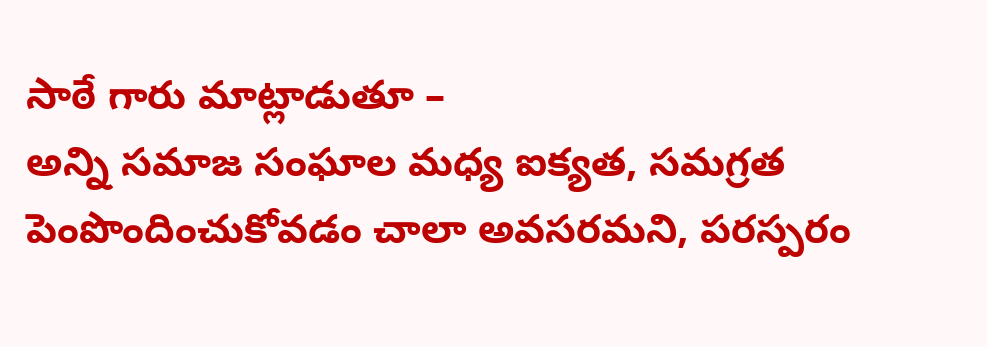సాఠే గారు మాట్లాడుతూ –
అన్ని సమాజ సంఘాల మధ్య ఐక్యత, సమగ్రత పెంపొందించుకోవడం చాలా అవసరమని, పరస్పరం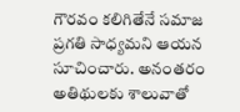గౌరవం కలిగితేనే సమాజ ప్రగతి సాధ్యమని ఆయన సూచించారు. అనంతరం అతిథులకు శాలువాతో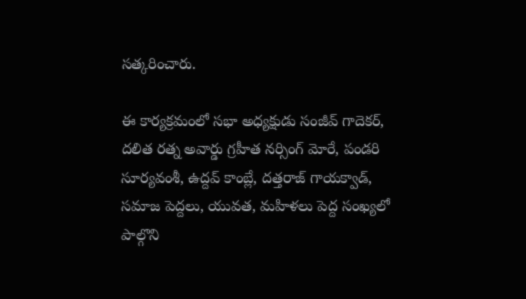సత్కరించారు.

ఈ కార్యక్రమంలో సభా అధ్యక్షుడు సంజీవ్ గాదెకర్, దలిత రత్న అవార్డు గ్రహీత నర్సింగ్ మోరే, పండరి సూర్యవంశీ, ఉద్దవ్ కాంబ్లే, దత్తరాజ్ గాయక్వాడ్, సమాజ పెద్దలు, యువత, మహిళలు పెద్ద సంఖ్యలో పాల్గొని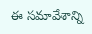ఈ సమావేశాన్ని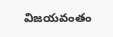విజయవంతం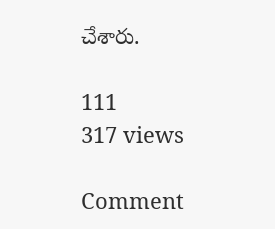చేశారు.

111
317 views

Comment